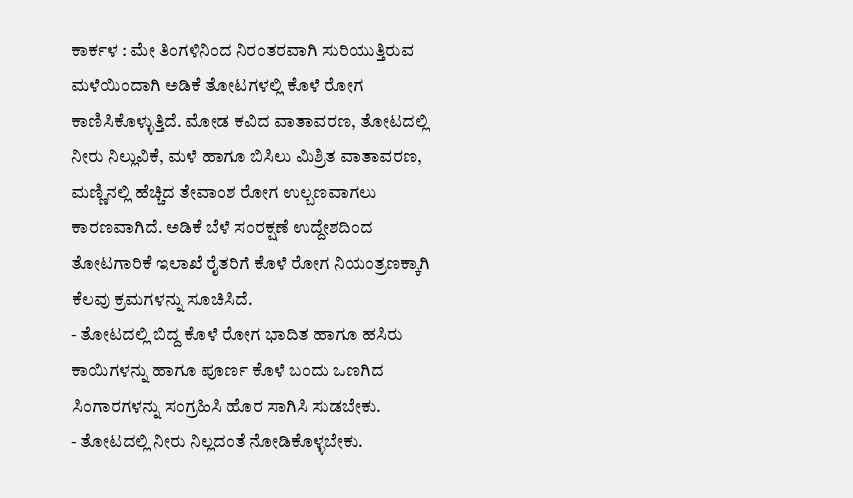ಕಾರ್ಕಳ : ಮೇ ತಿಂಗಳಿನಿಂದ ನಿರಂತರವಾಗಿ ಸುರಿಯುತ್ತಿರುವ ಮಳೆಯಿಂದಾಗಿ ಅಡಿಕೆ ತೋಟಗಳಲ್ಲಿ ಕೊಳೆ ರೋಗ ಕಾಣಿಸಿಕೊಳ್ಳುತ್ತಿದೆ. ಮೋಡ ಕವಿದ ವಾತಾವರಣ, ತೋಟದಲ್ಲಿ ನೀರು ನಿಲ್ಲುವಿಕೆ, ಮಳೆ ಹಾಗೂ ಬಿಸಿಲು ಮಿಶ್ರಿತ ವಾತಾವರಣ, ಮಣ್ಣಿನಲ್ಲಿ ಹೆಚ್ಚಿದ ತೇವಾಂಶ ರೋಗ ಉಲ್ಬಣವಾಗಲು ಕಾರಣವಾಗಿದೆ. ಅಡಿಕೆ ಬೆಳೆ ಸಂರಕ್ಷಣೆ ಉದ್ದೇಶದಿಂದ ತೋಟಗಾರಿಕೆ ಇಲಾಖೆ ರೈತರಿಗೆ ಕೊಳೆ ರೋಗ ನಿಯಂತ್ರಣಕ್ಕಾಗಿ ಕೆಲವು ಕ್ರಮಗಳನ್ನು ಸೂಚಿಸಿದೆ.
- ತೋಟದಲ್ಲಿ ಬಿದ್ದ ಕೊಳೆ ರೋಗ ಭಾದಿತ ಹಾಗೂ ಹಸಿರು ಕಾಯಿಗಳನ್ನು ಹಾಗೂ ಪೂರ್ಣ ಕೊಳೆ ಬಂದು ಒಣಗಿದ ಸಿಂಗಾರಗಳನ್ನು ಸಂಗ್ರಹಿಸಿ ಹೊರ ಸಾಗಿಸಿ ಸುಡಬೇಕು.
- ತೋಟದಲ್ಲಿ ನೀರು ನಿಲ್ಲದಂತೆ ನೋಡಿಕೊಳ್ಳಬೇಕು.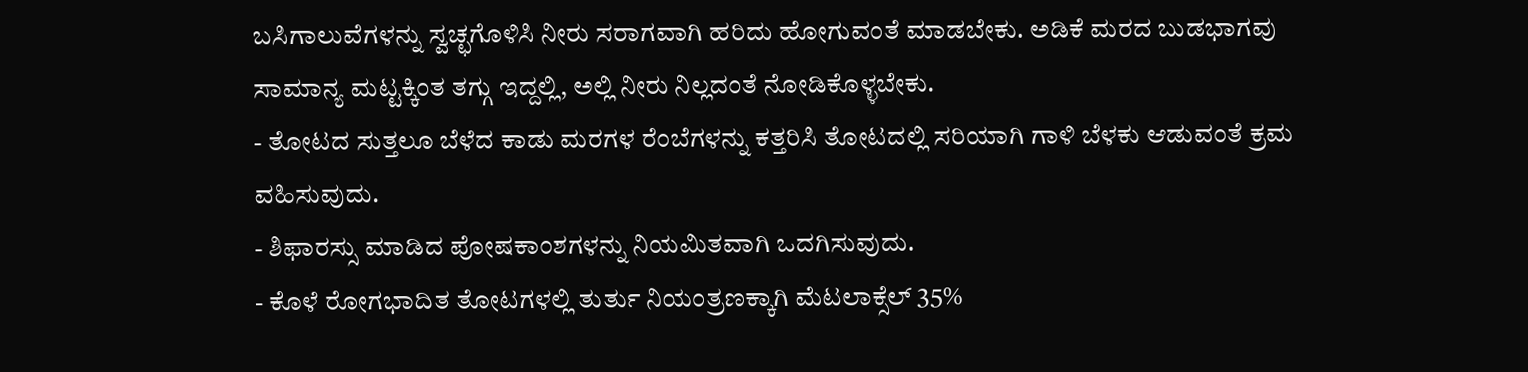ಬಸಿಗಾಲುವೆಗಳನ್ನು ಸ್ವಚ್ಛಗೊಳಿಸಿ ನೀರು ಸರಾಗವಾಗಿ ಹರಿದು ಹೋಗುವಂತೆ ಮಾಡಬೇಕು. ಅಡಿಕೆ ಮರದ ಬುಡಭಾಗವು ಸಾಮಾನ್ಯ ಮಟ್ಟಕ್ಕಿಂತ ತಗ್ಗು ಇದ್ದಲ್ಲಿ, ಅಲ್ಲಿ ನೀರು ನಿಲ್ಲದಂತೆ ನೋಡಿಕೊಳ್ಳಬೇಕು.
- ತೋಟದ ಸುತ್ತಲೂ ಬೆಳೆದ ಕಾಡು ಮರಗಳ ರೆಂಬೆಗಳನ್ನು ಕತ್ತರಿಸಿ ತೋಟದಲ್ಲಿ ಸರಿಯಾಗಿ ಗಾಳಿ ಬೆಳಕು ಆಡುವಂತೆ ಕ್ರಮ ವಹಿಸುವುದು.
- ಶಿಫಾರಸ್ಸು ಮಾಡಿದ ಪೋಷಕಾಂಶಗಳನ್ನು ನಿಯಮಿತವಾಗಿ ಒದಗಿಸುವುದು.
- ಕೊಳೆ ರೋಗಭಾದಿತ ತೋಟಗಳಲ್ಲಿ ತುರ್ತು ನಿಯಂತ್ರಣಕ್ಕಾಗಿ ಮೆಟಲಾಕ್ಸೆಲ್ 35%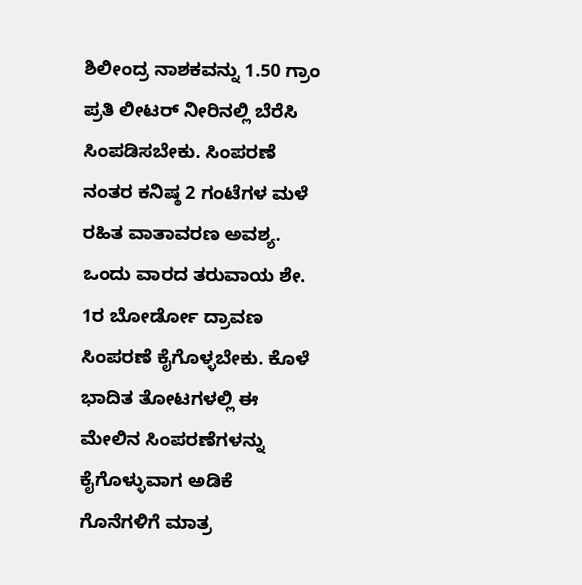ಶಿಲೀಂದ್ರ ನಾಶಕವನ್ನು 1.50 ಗ್ರಾಂ ಪ್ರತಿ ಲೀಟರ್ ನೀರಿನಲ್ಲಿ ಬೆರೆಸಿ ಸಿಂಪಡಿಸಬೇಕು. ಸಿಂಪರಣೆ ನಂತರ ಕನಿಷ್ಠ 2 ಗಂಟೆಗಳ ಮಳೆ ರಹಿತ ವಾತಾವರಣ ಅವಶ್ಯ. ಒಂದು ವಾರದ ತರುವಾಯ ಶೇ. 1ರ ಬೋರ್ಡೋ ದ್ರಾವಣ ಸಿಂಪರಣೆ ಕೈಗೊಳ್ಳಬೇಕು. ಕೊಳೆ ಭಾದಿತ ತೋಟಗಳಲ್ಲಿ ಈ ಮೇಲಿನ ಸಿಂಪರಣೆಗಳನ್ನು ಕೈಗೊಳ್ಳುವಾಗ ಅಡಿಕೆ ಗೊನೆಗಳಿಗೆ ಮಾತ್ರ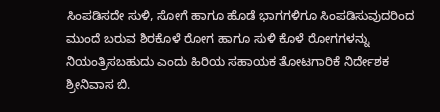ಸಿಂಪಡಿಸದೇ ಸುಳಿ, ಸೋಗೆ ಹಾಗೂ ಹೊಡೆ ಭಾಗಗಳಿಗೂ ಸಿಂಪಡಿಸುವುದರಿಂದ ಮುಂದೆ ಬರುವ ಶಿರಕೊಳೆ ರೋಗ ಹಾಗೂ ಸುಳಿ ಕೊಳೆ ರೋಗಗಳನ್ನು ನಿಯಂತ್ರಿಸಬಹುದು ಎಂದು ಹಿರಿಯ ಸಹಾಯಕ ತೋಟಗಾರಿಕೆ ನಿರ್ದೇಶಕ ಶ್ರೀನಿವಾಸ ಬಿ.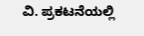ವಿ. ಪ್ರಕಟನೆಯಲ್ಲಿ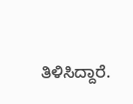ತಿಳಿಸಿದ್ದಾರೆ.